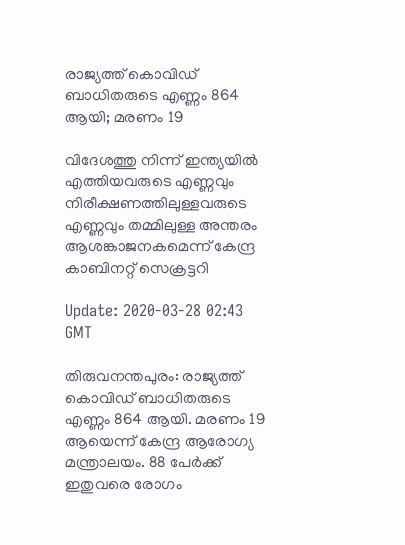രാജ്യത്ത് കൊവിഡ് ബാധിതരുടെ എണ്ണം 864 ആയി; മരണം 19

വിദേശത്തു നിന്ന്‌ ഇന്ത്യയില്‍ എത്തിയവരുടെ എണ്ണവും നിരീക്ഷണത്തിലുള്ളവരുടെ എണ്ണവും തമ്മിലുള്ള അന്തരം ആശങ്കാജനകമെന്ന്‌ കേന്ദ്ര കാബിനറ്റ്‌ സെക്രട്ടറി

Update: 2020-03-28 02:43 GMT

തിരുവനന്തപുരം: രാജ്യത്ത് കൊവിഡ് ബാധിതരുടെ എണ്ണം 864 ആയി. മരണം 19 ആയെന്ന് കേന്ദ്ര ആരോഗ്യ മന്ത്രാലയം. 88 പേർക്ക് ഇതുവരെ രോഗം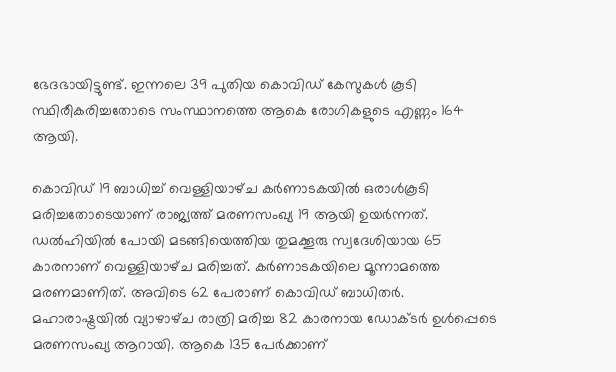ഭേദഭായിട്ടുണ്ട്. ഇന്നലെ 39 പുതിയ കൊവിഡ് കേസുകൾ കൂടി സ്ഥിരീകരിച്ചതോടെ സംസ്ഥാനത്തെ ആകെ രോഗികളുടെ എണ്ണം 164 ആയി.

കൊവിഡ്‌ 19 ബാധിച്ച്‌ വെള്ളിയാഴ്‌ച കർണാടകയിൽ ഒരാൾകൂടി മരിച്ചതോടെയാണ് രാജ്യത്ത്‌ മരണസംഖ്യ 19 ആയി ഉയർന്നത്. ഡൽഹിയിൽ പോയി മടങ്ങിയെത്തിയ തുമക്കൂരു സ്വദേശിയായ 65 കാരനാണ്‌ വെള്ളിയാഴ്‌ച മരിച്ചത്‌. കർണാടകയിലെ മൂന്നാമത്തെ മരണമാണിത്‌. അവിടെ 62 പേരാണ്‌ കൊവിഡ്‌ ബാധിതർ. മഹാരാഷ്ട്രയിൽ വ്യാഴാഴ്‌ച രാത്രി മരിച്ച 82 കാരനായ ഡോക്ടർ ഉൾപ്പെടെ മരണസംഖ്യ ആറായി. ആകെ 135 പേർക്കാണ്‌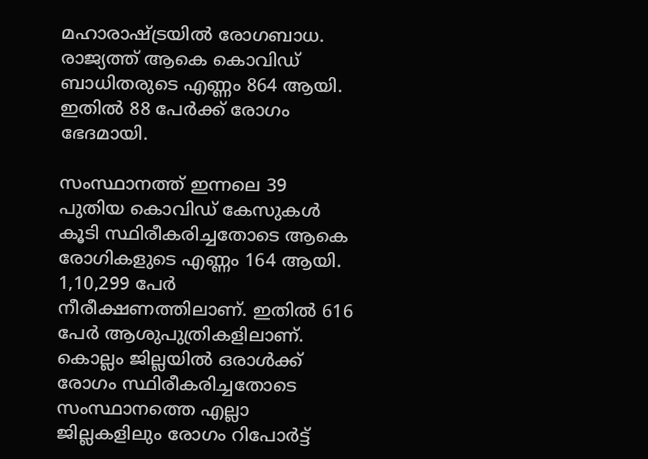മഹാരാഷ്ട്രയിൽ രോഗബാധ. രാജ്യത്ത്‌ ആകെ കൊവിഡ്‌ ബാധിതരുടെ എണ്ണം 864 ആയി. ഇതിൽ 88 പേർക്ക്‌ രോഗം ഭേദമായി.

സംസ്ഥാനത്ത് ഇന്നലെ 39 പുതിയ കൊവി‍ഡ് കേസുകൾ കൂടി സ്ഥിരീകരിച്ചതോടെ ആകെ രോഗികളുടെ എണ്ണം 164 ആയി. 1,10,299 പേർ നീരീക്ഷണത്തിലാണ്. ഇതിൽ 616 പേർ ആശുപുത്രികളിലാണ്. കൊല്ലം ജില്ലയിൽ ഒരാൾക്ക് രോഗം സ്ഥിരീകരിച്ചതോടെ സംസ്ഥാനത്തെ എല്ലാ ജില്ലകളിലും രോഗം റിപോർട്ട്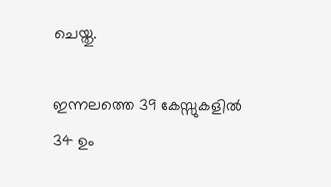ചെയ്തു.

ഇന്നലത്തെ 39 കേസ്സുകളിൽ 34 ഉം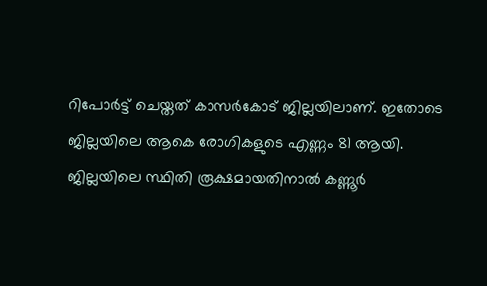റിപോർട്ട് ചെയ്തത് കാസർകോട് ജില്ലയിലാണ്. ഇതോടെ ജില്ലയിലെ ആകെ രോഗികളുടെ എണ്ണം 81 ആയി. ജില്ലയിലെ സ്ഥിതി രൂക്ഷമായതിനാൽ കണ്ണൂർ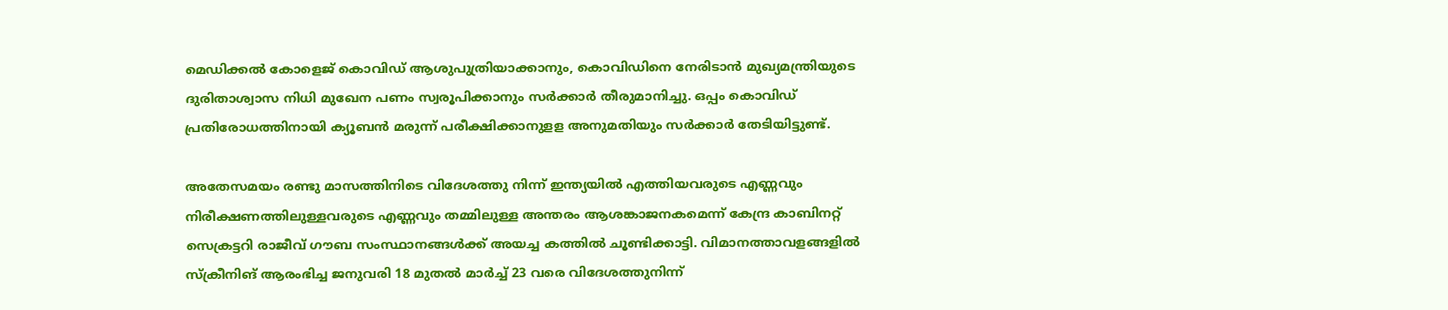മെഡിക്കൽ കോളെജ് കൊവിഡ് ആശുപുത്രിയാക്കാനും, കൊവിഡിനെ നേരിടാൻ മുഖ്യമന്ത്രിയുടെ ദുരിതാശ്വാസ നിധി മുഖേന പണം സ്വരൂപിക്കാനും സർക്കാർ തീരുമാനിച്ചു. ഒപ്പം കൊവിഡ് പ്രതിരോധത്തിനായി ക്യൂബൻ മരുന്ന് പരീക്ഷിക്കാനുളള അനുമതിയും സർക്കാർ തേടിയിട്ടുണ്ട്.

അതേസമയം രണ്ടു മാസത്തിനിടെ വിദേശത്തു നിന്ന്‌ ഇന്ത്യയില്‍ എത്തിയവരുടെ എണ്ണവും നിരീക്ഷണത്തിലുള്ളവരുടെ എണ്ണവും തമ്മിലുള്ള അന്തരം ആശങ്കാജനകമെന്ന്‌ കേന്ദ്ര കാബിനറ്റ്‌ സെക്രട്ടറി രാജീവ്‌ ഗൗബ സംസ്ഥാനങ്ങൾക്ക്‌ അയച്ച കത്തിൽ ചൂണ്ടിക്കാട്ടി. വിമാനത്താവളങ്ങളിൽ സ്‌ക്രീനിങ്‌ ആരംഭിച്ച ജനുവരി 18 മുതൽ മാർച്ച്‌ 23 വരെ വിദേശത്തുനിന്ന്‌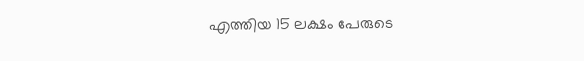എത്തിയ 15 ലക്ഷം പേരുടെ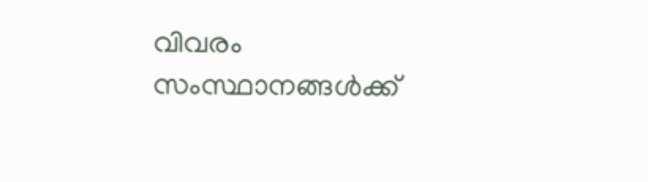വിവരം സംസ്ഥാനങ്ങൾക്ക്‌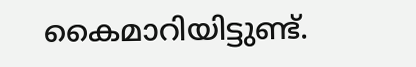കൈമാറിയിട്ടുണ്ട്‌.